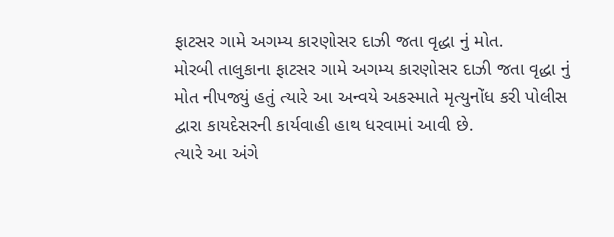ફાટસર ગામે અગમ્ય કારણોસર દાઝી જતા વૃદ્ધા નું મોત.
મોરબી તાલુકાના ફાટસર ગામે અગમ્ય કારણોસર દાઝી જતા વૃદ્ધા નું મોત નીપજ્યું હતું ત્યારે આ અન્વયે અકસ્માતે મૃત્યુનોંધ કરી પોલીસ દ્વારા કાયદેસરની કાર્યવાહી હાથ ધરવામાં આવી છે.
ત્યારે આ અંગે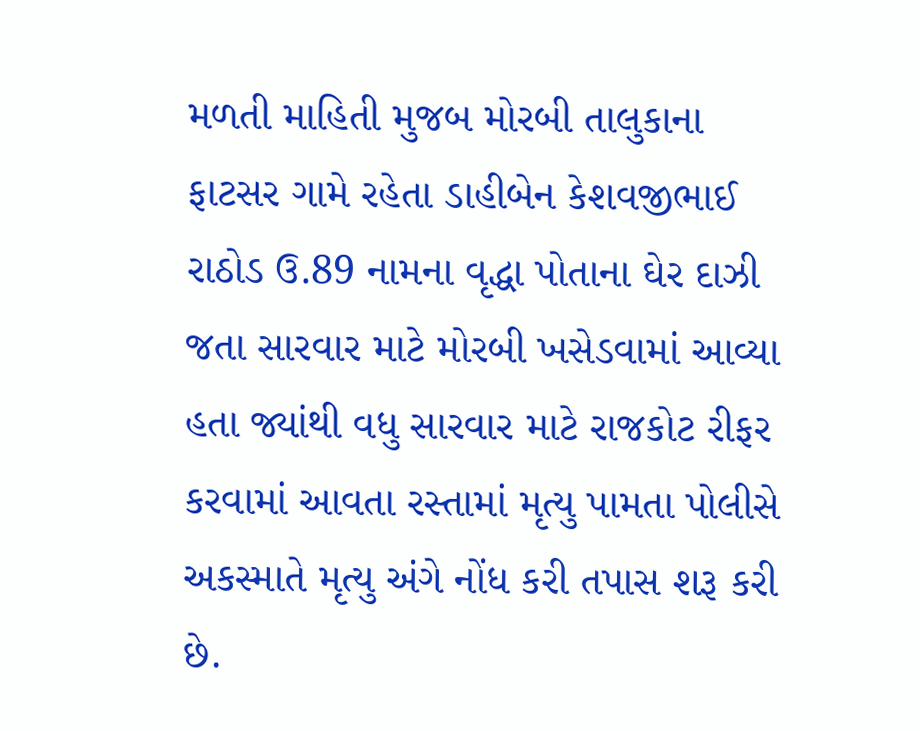મળતી માહિતી મુજબ મોરબી તાલુકાના ફાટસર ગામે રહેતા ડાહીબેન કેશવજીભાઈ રાઠોડ ઉ.89 નામના વૃદ્ધા પોતાના ઘેર દાઝી જતા સારવાર માટે મોરબી ખસેડવામાં આવ્યા હતા જ્યાંથી વધુ સારવાર માટે રાજકોટ રીફર કરવામાં આવતા રસ્તામાં મૃત્યુ પામતા પોલીસે અકસ્માતે મૃત્યુ અંગે નોંધ કરી તપાસ શરૂ કરી છે.